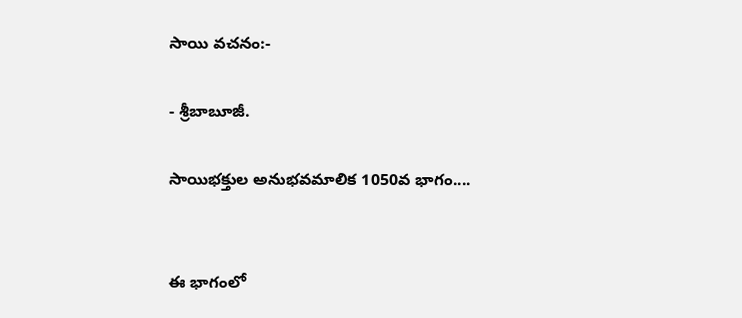సాయి వచనం:-

- శ్రీబాబూజీ.

సాయిభక్తుల అనుభవమాలిక 1050వ భాగం....


ఈ భాగంలో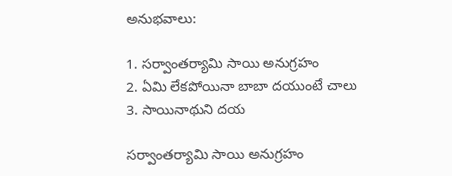అనుభవాలు:

1. సర్వాంతర్యామి సాయి అనుగ్రహం
2. ఏమి లేకపోయినా బాబా దయుంటే చాలు
3. సాయినాథుని దయ

సర్వాంతర్యామి సాయి అనుగ్రహం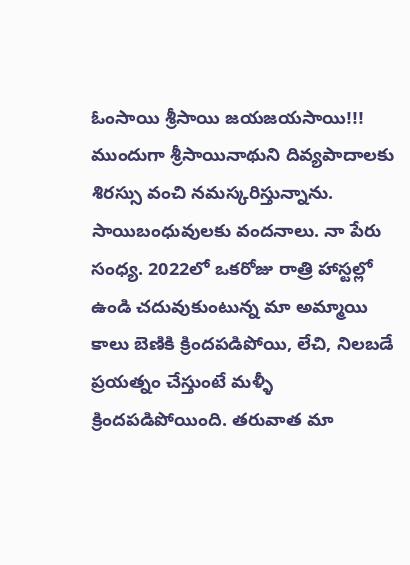ఓంసాయి శ్రీసాయి జయజయసాయి!!! ముందుగా శ్రీసాయినాథుని దివ్యపాదాలకు శిరస్సు వంచి నమస్కరిస్తున్నాను. సాయిబంధువులకు వందనాలు. నా పేరు సంధ్య. 2022లో ఒకరోజు రాత్రి హాస్టల్లో ఉండి చదువుకుంటున్న మా అమ్మాయి కాలు బెణికి క్రిందపడిపోయి, లేచి, నిలబడే ప్రయత్నం చేస్తుంటే మళ్ళీ క్రిందపడిపోయింది. తరువాత మా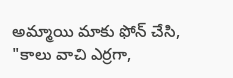అమ్మాయి మాకు ఫోన్ చేసి, "కాలు వాచి ఎర్రగా,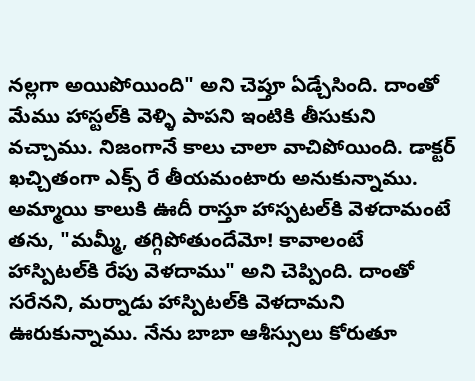నల్లగా అయిపోయింది" అని చెప్తూ ఏడ్చేసింది. దాంతో మేము హాస్టల్‍కి వెళ్ళి పాపని ఇంటికి తీసుకుని వచ్చాము. నిజంగానే కాలు చాలా వాచిపోయింది. డాక్టర్ ఖచ్చితంగా ఎక్స్ రే తీయమంటారు అనుకున్నాము. అమ్మాయి కాలుకి ఊదీ రాస్తూ హాస్పటల్‍కి వెళదామంటే తను, "మమ్మీ, తగ్గిపోతుందేమో! కావాలంటే హాస్పిటల్‍కి రేపు వెళదాము" అని చెప్పింది. దాంతో సరేనని, మర్నాడు హాస్పిటల్‍కి వెళదామని ఊరుకున్నాము. నేను బాబా ఆశీస్సులు కోరుతూ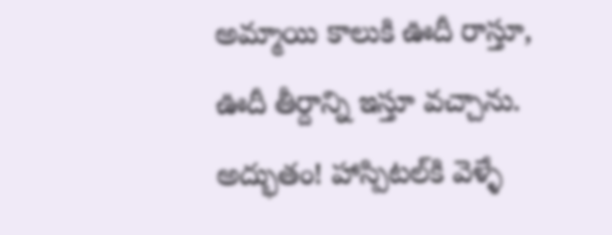అమ్మాయి కాలుకి ఊదీ రాస్తూ, ఊదీ తీర్దాన్ని ఇస్తూ వచ్చాను. అద్భుతం! హాస్పిటల్‍కి వెళ్ళే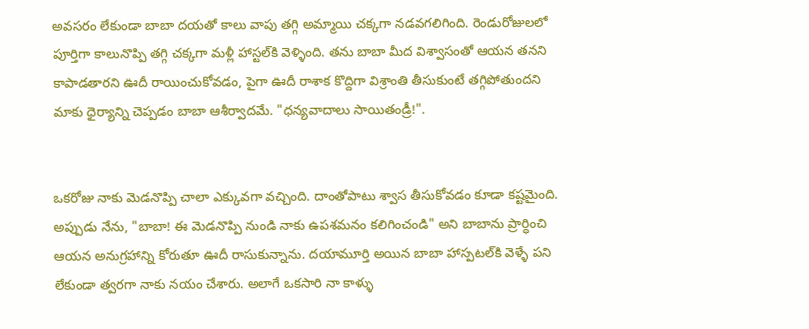అవసరం లేకుండా బాబా దయతో కాలు వాపు తగ్గి అమ్మాయి చక్కగా నడవగలిగింది. రెండురోజులలో పూర్తిగా కాలునొప్పి తగ్గి చక్కగా మళ్లీ హాస్టల్‌కి వెళ్ళింది. తను బాబా మీద విశ్వాసంతో ఆయన తనని కాపాడతారని ఊదీ రాయించుకోవడం, పైగా ఊదీ రాశాక కొద్దిగా విశ్రాంతి తీసుకుంటే తగ్గిపోతుందని మాకు ధైర్యాన్ని చెప్పడం బాబా ఆశీర్వాదమే. "ధన్యవాదాలు సాయితండ్రీ!".


ఒకరోజు నాకు మెడనొప్పి చాలా ఎక్కువగా వచ్చింది. దాంతోపాటు శ్వాస తీసుకోవడం కూడా కష్టమైంది. అప్పుడు నేను, "బాబా! ఈ మెడనొప్పి నుండి నాకు ఉపశమనం కలిగించండి" అని బాబాను ప్రార్ధించి ఆయన అనుగ్రహాన్ని కోరుతూ ఊదీ రాసుకున్నాను. దయామూర్తి అయిన బాబా హాస్పటల్‌కి వెళ్ళే పని లేకుండా త్వరగా నాకు నయం చేశారు. అలాగే ఒకసారి నా కాళ్ళు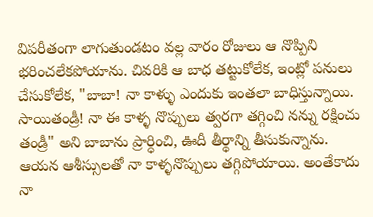విపరీతంగా లాగుతుండటం వల్ల వారం రోజులు ఆ నొప్పిని భరించలేకపోయాను. చివరికి ఆ బాధ తట్టుకోలేక, ఇంట్లో పనులు చేసుకోలేక, "బాబా! నా కాళ్ళు ఎందుకు ఇంతలా బాధిస్తున్నాయి. సాయితండ్రీ! నా ఈ కాళ్ళ నొప్పులు త్వరగా తగ్గించి నన్ను రక్షించు తండ్రీ" అని బాబాను ప్రార్ధించి, ఊదీ తీర్థాన్ని తీసుకున్నాను. ఆయన ఆశీస్సులతో నా కాళ్ళనొప్పులు తగ్గిపోయాయి. అంతేకాదు నా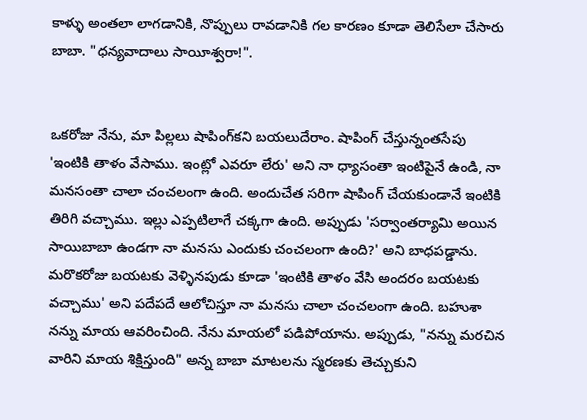కాళ్ళు అంతలా లాగడానికి, నొప్పులు రావడానికి గల కారణం కూడా తెలిసేలా చేసారు బాబా. "ధన్యవాదాలు సాయీశ్వరా!".


ఒకరోజు నేను, మా పిల్లలు షాపింగ్‌కని బయలుదేరాం. షాపింగ్ చేస్తున్నంతసేపు 'ఇంటికి తాళం వేసాము. ఇంట్లో ఎవరూ లేరు' అని నా ధ్యాసంతా ఇంటిపైనే ఉండి, నా మనసంతా చాలా చంచలంగా ఉంది. అందుచేత సరిగా షాపింగ్ చేయకుండానే ఇంటికి తిరిగి వచ్చాము. ఇల్లు ఎప్పటిలాగే చక్కగా ఉంది. అప్పుడు 'సర్వాంతర్యామి అయిన సాయిబాబా ఉండగా నా మనసు ఎందుకు చంచలంగా ఉంది?' అని బాధపడ్డాను. మరొకరోజు బయటకు వెళ్ళినపుడు కూడా 'ఇంటికి తాళం వేసి అందరం బయటకు వచ్చాము' అని పదేపదే ఆలోచిస్తూ నా మనసు చాలా చంచలంగా ఉంది. బహుశా నన్ను మాయ ఆవరించింది. నేను మాయలో పడిపోయాను. అప్పుడు, "నన్ను మరచిన వారిని మాయ శిక్షిస్తుంది" అన్న బాబా మాటలను స్మరణకు తెచ్చుకుని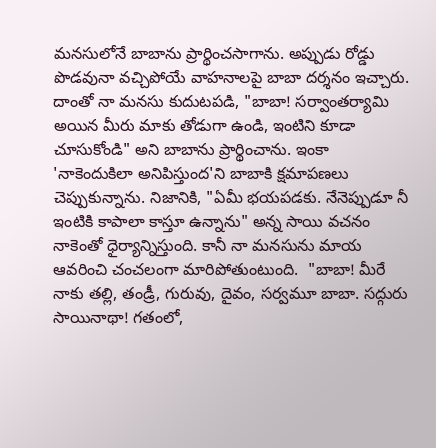మనసులోనే బాబాను ప్రార్థించసాగాను. అప్పుడు రోడ్డు పొడవునా వచ్చిపోయే వాహనాలపై బాబా దర్శనం ఇచ్చారు. దాంతో నా మనసు కుదుటపడి, "బాబా! సర్వాంతర్యామి అయిన మీరు మాకు తోడుగా ఉండి, ఇంటిని కూడా చూసుకోండి" అని బాబాను ప్రార్థించాను. ఇంకా 'నాకెందుకిలా అనిపిస్తుంద'ని బాబాకి క్షమాపణలు చెప్పుకున్నాను. నిజానికి, "ఏమీ భయపడకు. నేనెప్పుడూ నీ ఇంటికి కాపాలా కాస్తూ ఉన్నాను" అన్న సాయి వచనం నాకెంతో ధైర్యాన్నిస్తుంది. కానీ నా మనసును మాయ ఆవరించి చంచలంగా మారిపోతుంటుంది.  "బాబా! మీరే నాకు తల్లి, తండ్రీ, గురువు, దైవం, సర్వమూ బాబా. సద్గురు సాయినాథా! గతంలో,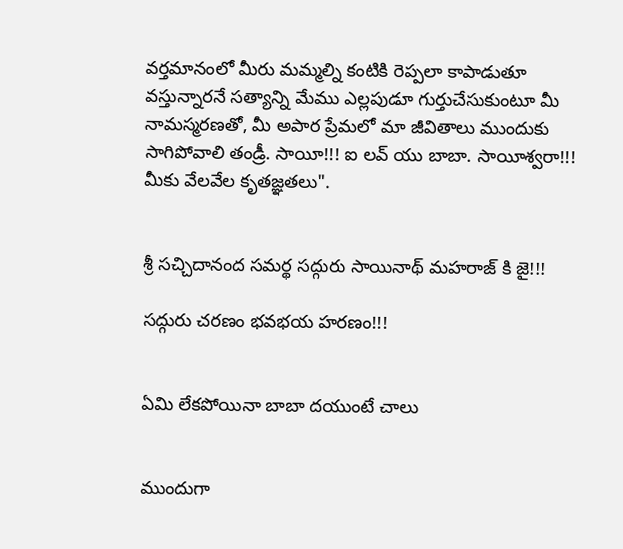వర్తమానంలో మీరు మమ్మల్ని కంటికి రెప్పలా కాపాడుతూ వస్తున్నారనే సత్యాన్ని మేము ఎల్లపుడూ గుర్తుచేసుకుంటూ మీ నామస్మరణతో, మీ అపార ప్రేమలో మా జీవితాలు ముందుకు సాగిపోవాలి తండ్రీ. సాయీ!!! ఐ లవ్ యు బాబా. సాయీశ్వరా!!! మీకు వేలవేల కృతజ్ఞతలు".


శ్రీ సచ్చిదానంద సమర్థ సద్గురు సాయినాథ్ మహరాజ్ కి జై!!!

సద్గురు చరణం భవభయ హరణం!!!


ఏమి లేకపోయినా బాబా దయుంటే చాలు


ముందుగా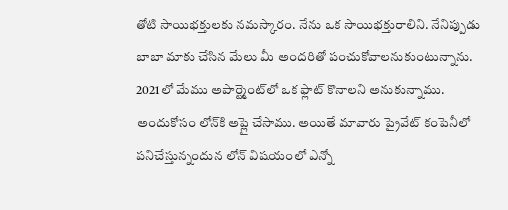తోటి సాయిభక్తులకు నమస్కారం. నేను ఒక సాయిభక్తురాలిని. నేనిప్పుడు బాబా మాకు చేసిన మేలు మీ అందరితో పంచుకోవాలనుకుంటున్నాను. 2021లో మేము అపార్ట్మెంట్‍లో ఒక ఫ్లాట్ కొనాలని అనుకున్నాము. అందుకోసం లోన్‍కి అప్లై చేసాము. అయితే మావారు ప్రైవేట్ కంపెనీలో పనిచేస్తున్నందున లోన్ విషయంలో ఎన్నో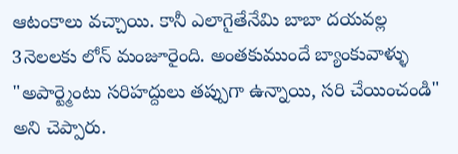ఆటంకాలు వచ్చాయి. కానీ ఎలాగైతేనేమి బాబా దయవల్ల 3నెలలకు లోన్ మంజూరైంది. అంతకుముందే బ్యాంకువాళ్ళు "అపార్ట్మెంటు సరిహద్దులు తప్పుగా ఉన్నాయి, సరి చేయించండి" అని చెప్పారు.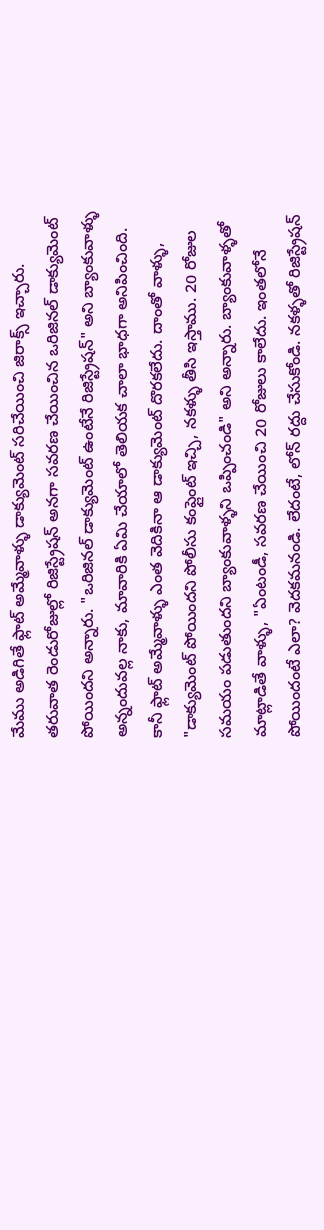మేము అడిగితే ఫ్లాట్ అమ్మేవాళ్ళు డాక్యుమెంట్ సరిచేయించి జిరాక్స్ ఇచ్చారు. తరువాత రెండురోజుల్లో రిజిస్ట్రేషన్ అనగా సవరణ చేయించిన ఒరిజినల్ డాక్యుమెంట్ పోయిందని అన్నారు. "ఒరిజినల్ డాక్యుమెంట్ ఉంటేనే రిజిస్ట్రేషన్" అని బ్యాంకువాళ్ళు అన్నందువల్ల నాకు, మావారికి ఏమి చేయాలో తెలియక చాలా భాధగా అనిపించింది. కానీ ఫ్లాట్ అమ్మేవాళ్ళు ఎంత వెదికినా ఆ డాక్యుమెంట్ దొరకలేదు. దాంతో వాళ్ళు, "డాక్యుమెంట్ పోయిందని పోలీసు కంప్లైంట్ ఇచ్చి, నకళ్ళు తీసి ఇస్తాము. 20 రోజుల సమయం పడుతుందని బ్యాంకువాళ్ళని ఒప్పించండి" అని అన్నారు. బ్యాంకువాళ్ళతో మాట్లాడితే వాళ్ళు, "ఏంటండీ, సవరణ చేయించి 20 రోజులు కాలేదు. ఇంతలోనే పోయిందంటే ఎలా? వెదకమనండి. లేదంటే, లోన్ రద్దు చేసుకోండి. నకళ్ళతో రిజిస్ట్రేషన్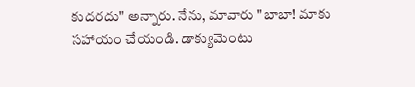కుదరదు" అన్నారు. నేను, మావారు "బాబా! మాకు సహాయం చేయండి. డాక్యుమెంటు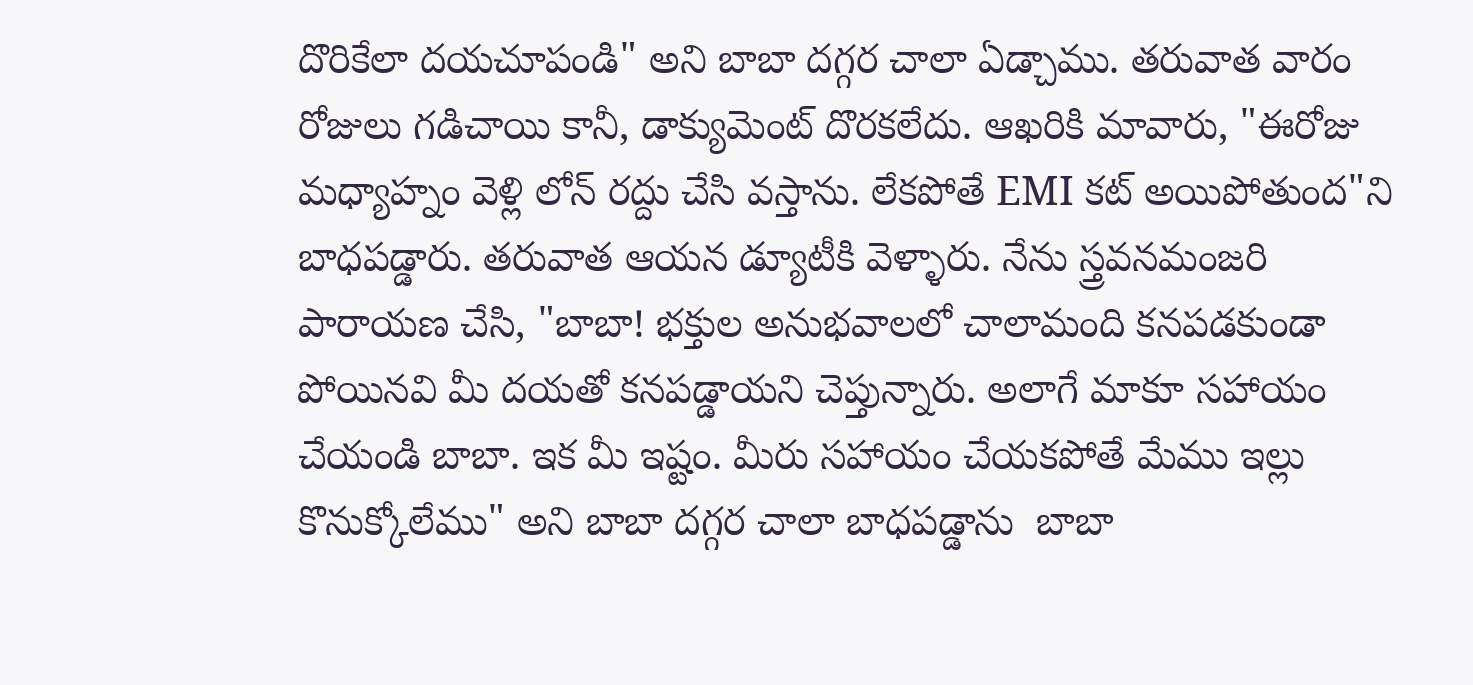దొరికేలా దయచూపండి" అని బాబా దగ్గర చాలా ఏడ్చాము. తరువాత వారం రోజులు గడిచాయి కానీ, డాక్యుమెంట్ దొరకలేదు. ఆఖరికి మావారు, "ఈరోజు మధ్యాహ్నం వెళ్లి లోన్ రద్దు చేసి వస్తాను. లేకపోతే EMI కట్ అయిపోతుంద"ని బాధపడ్డారు. తరువాత ఆయన డ్యూటీకి వెళ్ళారు. నేను స్త్రవనమంజరి పారాయణ చేసి, "బాబా! భక్తుల అనుభవాలలో చాలామంది కనపడకుండా పోయినవి మీ దయతో కనపడ్డాయని చెప్తున్నారు. అలాగే మాకూ సహాయం చేయండి బాబా. ఇక మీ ఇష్టం. మీరు సహాయం చేయకపోతే మేము ఇల్లు కొనుక్కోలేము" అని బాబా దగ్గర చాలా బాధపడ్డాను  బాబా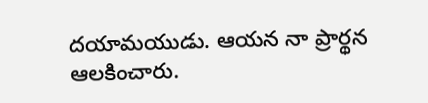దయామయుడు. ఆయన నా ప్రార్థన ఆలకించారు.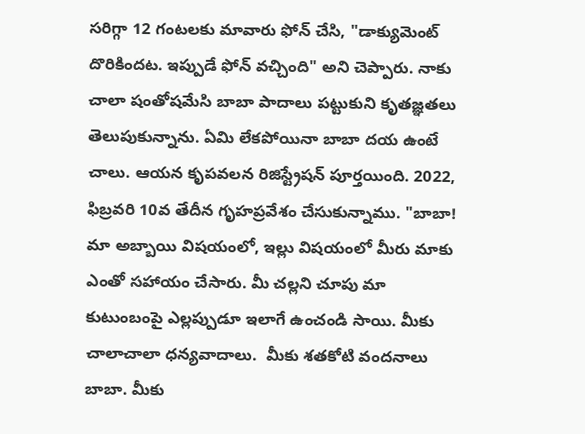సరిగ్గా 12 గంటలకు మావారు ఫోన్ చేసి, "డాక్యుమెంట్ దొరికిందట. ఇప్పుడే ఫోన్ వచ్చింది" అని చెప్పారు. నాకు చాలా షంతోషమేసి బాబా పాదాలు పట్టుకుని కృతజ్ఞతలు తెలుపుకున్నాను. ఏమి లేకపోయినా బాబా దయ ఉంటే చాలు. ఆయన కృపవలన రిజిస్ట్రేషన్ పూర్తయింది. 2022, ఫిబ్రవరి 10వ తేదీన గృహప్రవేశం చేసుకున్నాము. "బాబా! మా అబ్బాయి విషయంలో, ఇల్లు విషయంలో మీరు మాకు ఎంతో సహాయం చేసారు. మీ చల్లని చూపు మా కుటుంబంపై ఎల్లప్పుడూ ఇలాగే ఉంచండి సాయి. మీకు చాలాచాలా ధన్యవాదాలు.  మీకు శతకోటి వందనాలు బాబా. మీకు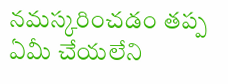నమస్కరించడం తప్ప ఏమీ చేయలేని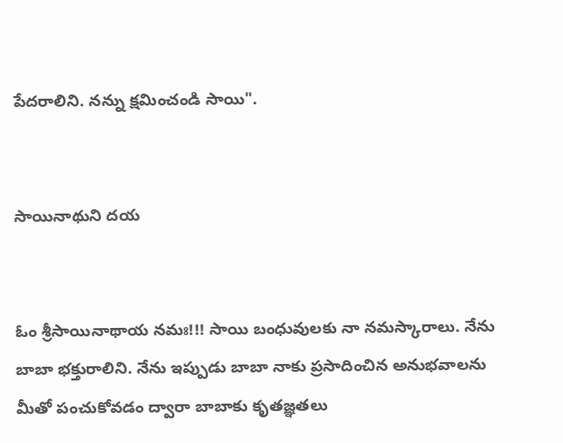పేదరాలిని. నన్ను క్షమించండి సాయి".


సాయినాథుని దయ


ఓం శ్రీసాయినాథాయ నమః!!! సాయి బంధువులకు నా నమస్కారాలు. నేను బాబా భక్తురాలిని. నేను ఇప్పుడు బాబా నాకు ప్రసాదించిన అనుభవాలను మీతో పంచుకోవడం ద్వారా బాబాకు కృతజ్ఞతలు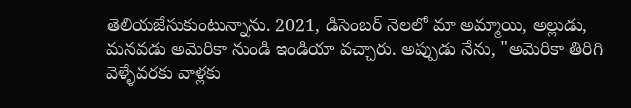తెలియజేసుకుంటున్నాను. 2021, డిసెంబర్ నెలలో మా అమ్మాయి, అల్లుడు, మనవడు అమెరికా నుండి ఇండియా వచ్చారు. అప్పుడు నేను, "అమెరికా తిరిగి వెళ్ళేవరకు వాళ్లకు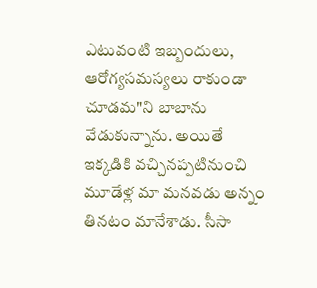ఎటువంటి ఇబ్బందులు, ఆరోగ్యసమస్యలు రాకుండా చూడమ"ని బాబాను వేడుకున్నాను. అయితే ఇక్కడికి వచ్చినప్పటినుంచి మూడేళ్ల మా మనవడు అన్నం తినటం మానేశాడు. సీసా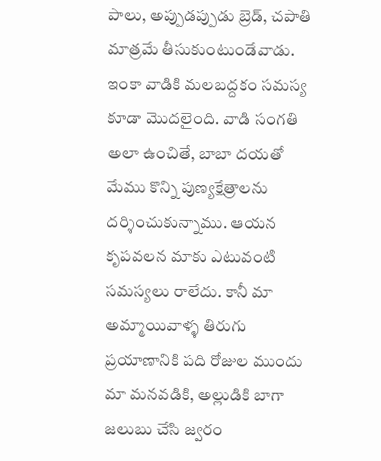పాలు, అప్పుడప్పుడు బ్రెడ్, చపాతి మాత్రమే తీసుకుంటుండేవాడు. ఇంకా వాడికి మలబద్దకం సమస్య కూడా మొదలైంది. వాడి సంగతి అలా ఉంచితే, బాబా దయతో మేము కొన్ని పుణ్యక్షేత్రాలను దర్శించుకున్నాము. ఆయన కృపవలన మాకు ఎటువంటి సమస్యలు రాలేదు. కానీ మా అమ్మాయివాళ్ళ తిరుగు ప్రయాణానికి పది రోజుల ముందు మా మనవడికి, అల్లుడికి బాగా జలుబు చేసి జ్వరం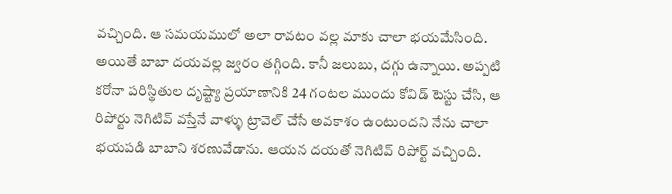వచ్చింది. ఆ సమయములో అలా రావటం వల్ల మాకు చాలా భయమేసింది. అయితే బాబా దయవల్ల జ్వరం తగ్గింది. కానీ జలుబు, దగ్గు ఉన్నాయి. అప్పటి కరోనా పరిస్థితుల దృష్ట్యా ప్రయాణానికి 24 గంటల ముందు కోవిడ్ టెస్టు చేసి, ఆ రిపోర్టు నెగిటివ్ వస్తేనే వాళ్ళు ట్రావెల్ చేసే అవకాశం ఉంటుందని నేను చాలా భయపడి బాబాని శరణువేడాను. ఆయన దయతో నెగిటివ్ రిపోర్ట్ వచ్చింది.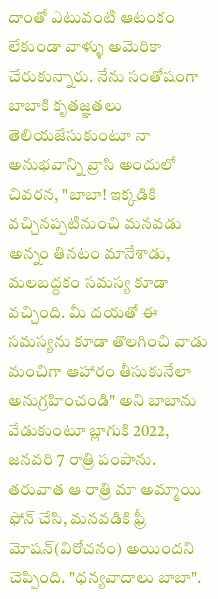దాంతో ఎటువంటి ఆటంకం లేకుండా వాళ్ళు అమెరికా చేరుకున్నారు. నేను సంతోషంగా బాబాకి కృతజ్ఞతలు తెలియజేసుకుంటూ నా అనుభవాన్ని వ్రాసి అందులో చివరన, "బాబా! ఇక్కడికి వచ్చినప్పటినుంచి మనవడు అన్నం తినటం మానేశాడు, మలబద్దకం సమస్య కూడా వచ్చింది. మీ దయతో ఈ సమస్యను కూడా తొలగించి వాడు మంచిగా ఆహారం తీసుకునేలా అనుగ్రహించండి" అని బాబాను వేడుకుంటూ బ్లాగుకి 2022, జనవరి 7 రాత్రి పంపాను. తరువాత ఆ రాత్రి మా అమ్మాయి ఫోన్ చేసి, మనవడికి ఫ్రీ మోషన్(విరోచనం) అయిందని చెప్పింది. "ధన్యవాదాలు బాబా".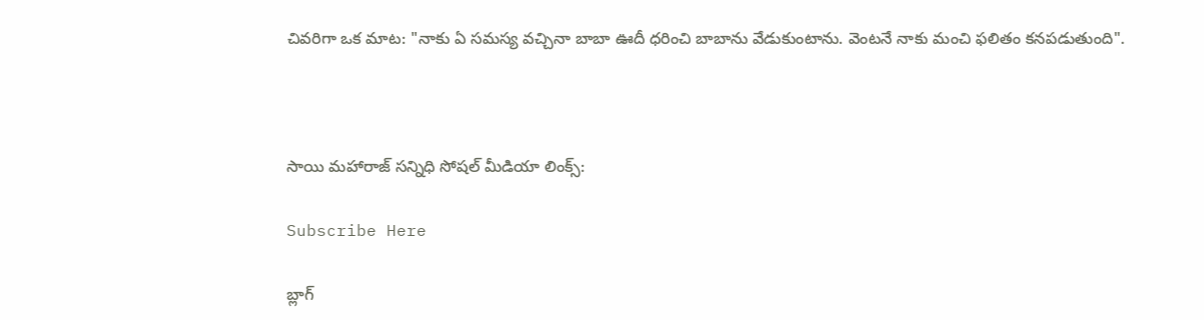చివరిగా ఒక మాట: "నాకు ఏ సమస్య వచ్చినా బాబా ఊదీ ధరించి బాబాను వేడుకుంటాను. వెంటనే నాకు మంచి ఫలితం కనపడుతుంది".



సాయి మహారాజ్ సన్నిధి సోషల్ మీడియా లింక్స్:

Subscribe Here

బ్లాగ్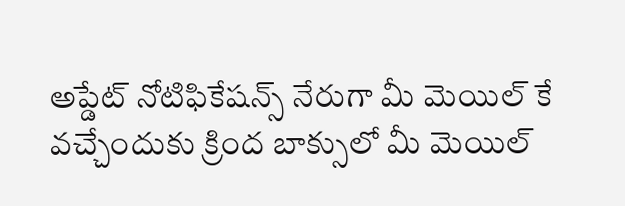అప్డేట్ నోటిఫికేషన్స్ నేరుగా మీ మెయిల్ కే వచ్చేందుకు క్రింద బాక్సులో మీ మెయిల్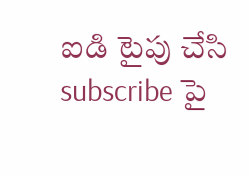ఐడి టైపు చేసి subscribe పై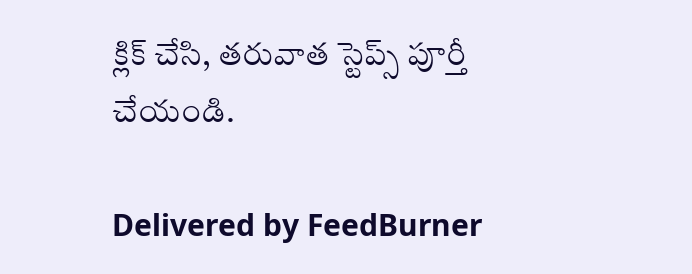క్లిక్ చేసి, తరువాత స్టెప్స్ పూర్తీ చేయండి.

Delivered by FeedBurner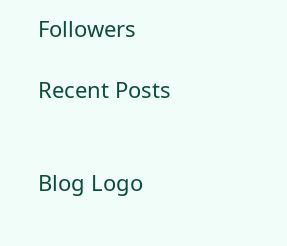Followers

Recent Posts


Blog Logo